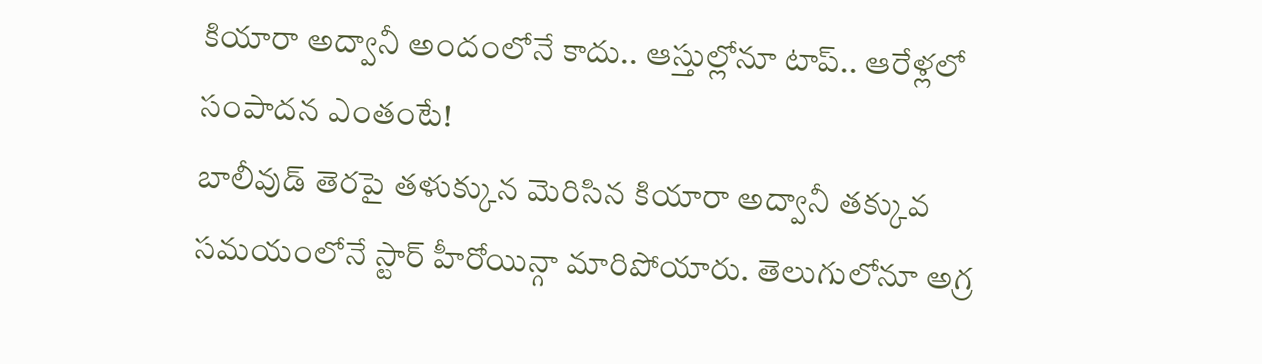కియారా అద్వానీ అందంలోనే కాదు.. ఆస్తుల్లోనూ టాప్.. ఆరేళ్లలో సంపాదన ఎంతంటే!
బాలీవుడ్ తెరపై తళుక్కున మెరిసిన కియారా అద్వానీ తక్కువ సమయంలోనే స్టార్ హీరోయిన్గా మారిపోయారు. తెలుగులోనూ అగ్ర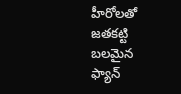హీరోలతో జతకట్టి బలమైన ఫ్యాన్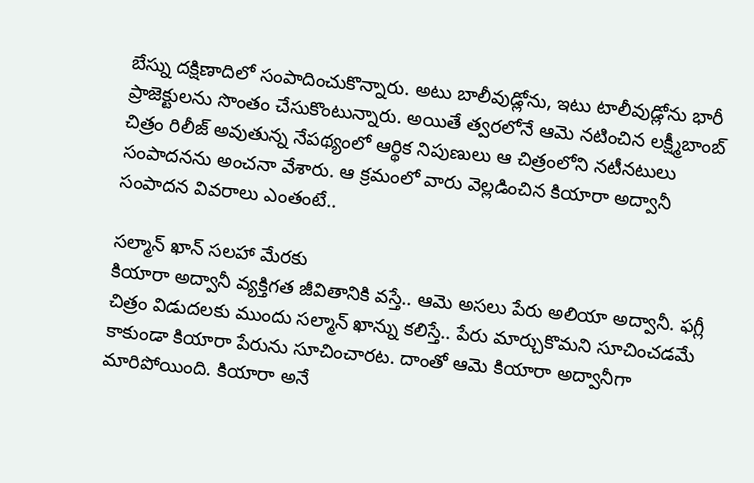బేస్ను దక్షిణాదిలో సంపాదించుకొన్నారు. అటు బాలీవుడ్లోను, ఇటు టాలీవుడ్లోను భారీ ప్రాజెక్టులను సొంతం చేసుకొంటున్నారు. అయితే త్వరలోనే ఆమె నటించిన లక్ష్మీబాంబ్ చిత్రం రిలీజ్ అవుతున్న నేపథ్యంలో ఆర్థిక నిపుణులు ఆ చిత్రంలోని నటీనటులు సంపాదనను అంచనా వేశారు. ఆ క్రమంలో వారు వెల్లడించిన కియారా అద్వానీ సంపాదన వివరాలు ఎంతంటే..

సల్మాన్ ఖాన్ సలహా మేరకు
కియారా అద్వానీ వ్యక్తిగత జీవితానికి వస్తే.. ఆమె అసలు పేరు అలియా అద్వానీ. ఫగ్లీ చిత్రం విడుదలకు ముందు సల్మాన్ ఖాన్ను కలిస్తే.. పేరు మార్చుకొమని సూచించడమే కాకుండా కియారా పేరును సూచించారట. దాంతో ఆమె కియారా అద్వానీగా మారిపోయింది. కియారా అనే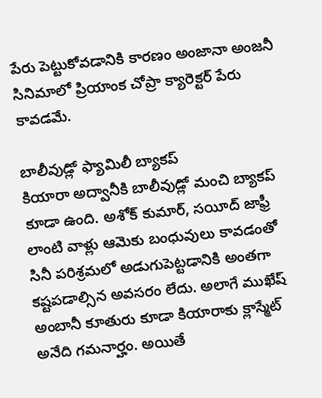పేరు పెట్టుకోవడానికి కారణం అంజానా అంజనీ సినిమాలో ప్రియాంక చోప్రా క్యారెక్టర్ పేరు కావడమే.

బాలీవుడ్లో ఫ్యామిలీ బ్యాకప్
కియారా అద్వానీకి బాలీవుడ్లో మంచి బ్యాకప్ కూడా ఉంది. అశోక్ కుమార్, సయీద్ జాఫ్రీ లాంటి వాళ్లు ఆమెకు బంధువులు కావడంతో సినీ పరిశ్రమలో అడుగుపెట్టడానికి అంతగా కష్టపడాల్సిన అవసరం లేదు. అలాగే ముఖేష్ అంబానీ కూతురు కూడా కియారాకు క్లాస్మేట్ అనేది గమనార్హం. అయితే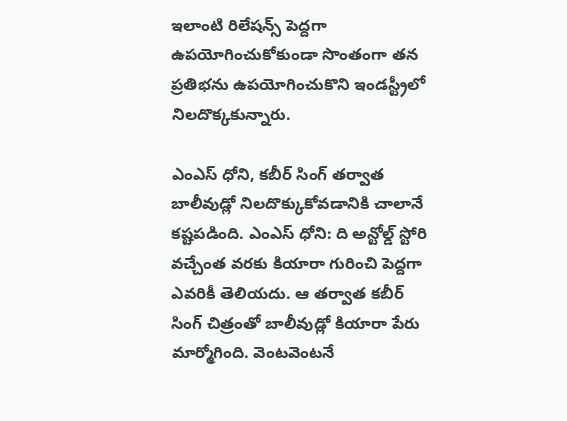ఇలాంటి రిలేషన్స్ పెద్దగా ఉపయోగించుకోకుండా సొంతంగా తన ప్రతిభను ఉపయోగించుకొని ఇండస్ట్రీలో నిలదొక్కకున్నారు.

ఎంఎస్ ధోని, కబీర్ సింగ్ తర్వాత
బాలీవుడ్లో నిలదొక్కుకోవడానికి చాలానే కష్టపడింది. ఎంఎస్ ధోని: ది అన్టోల్డ్ స్టోరి వచ్చేంత వరకు కియారా గురించి పెద్దగా ఎవరికీ తెలియదు. ఆ తర్వాత కబీర్ సింగ్ చిత్రంతో బాలీవుడ్లో కియారా పేరు మార్మోగింది. వెంటవెంటనే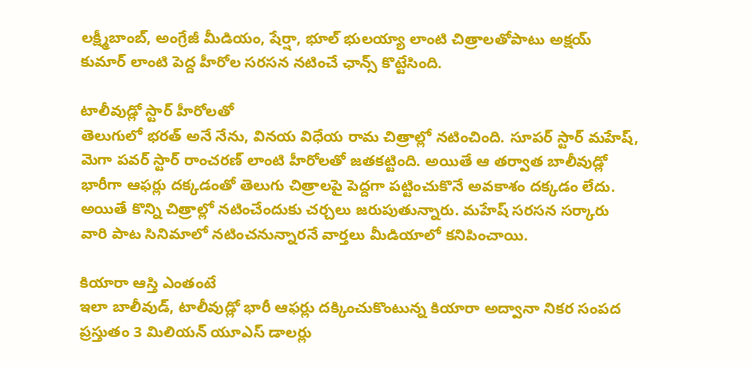లక్ష్మీబాంబ్, అంగ్రేజీ మీడియం, షేర్షా, భూల్ భులయ్యా లాంటి చిత్రాలతోపాటు అక్షయ్ కుమార్ లాంటి పెద్ద హీరోల సరసన నటించే ఛాన్స్ కొట్టేసింది.

టాలీవుడ్లో స్టార్ హీరోలతో
తెలుగులో భరత్ అనే నేను, వినయ విధేయ రామ చిత్రాల్లో నటించింది. సూపర్ స్టార్ మహేష్, మెగా పవర్ స్టార్ రాంచరణ్ లాంటి హీరోలతో జతకట్టింది. అయితే ఆ తర్వాత బాలీవుడ్లో భారీగా ఆఫర్లు దక్కడంతో తెలుగు చిత్రాలపై పెద్దగా పట్టించుకొనే అవకాశం దక్కడం లేదు. అయితే కొన్ని చిత్రాల్లో నటించేందుకు చర్చలు జరుపుతున్నారు. మహేష్ సరసన సర్కారు వారి పాట సినిమాలో నటించనున్నారనే వార్తలు మీడియాలో కనిపించాయి.

కియారా ఆస్తి ఎంతంటే
ఇలా బాలీవుడ్, టాలీవుడ్లో భారీ ఆఫర్లు దక్కించుకొంటున్న కియారా అద్వానా నికర సంపద ప్రస్తుతం 3 మిలియన్ యూఎస్ డాలర్లు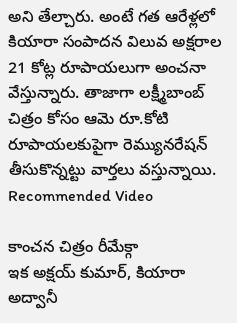అని తేల్చారు. అంటే గత ఆరేళ్లలో కియారా సంపాదన విలువ అక్షరాల 21 కోట్ల రూపాయలుగా అంచనా వేస్తున్నారు. తాజాగా లక్ష్మీబాంబ్ చిత్రం కోసం ఆమె రూ.కోటి రూపాయలకుపైగా రెమ్యునరేషన్ తీసుకొన్నట్టు వార్తలు వస్తున్నాయి.
Recommended Video

కాంచన చిత్రం రీమేక్గా
ఇక అక్షయ్ కుమార్, కియారా అద్వానీ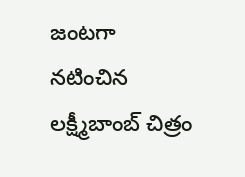జంటగా నటించిన లక్ష్మీబాంబ్ చిత్రం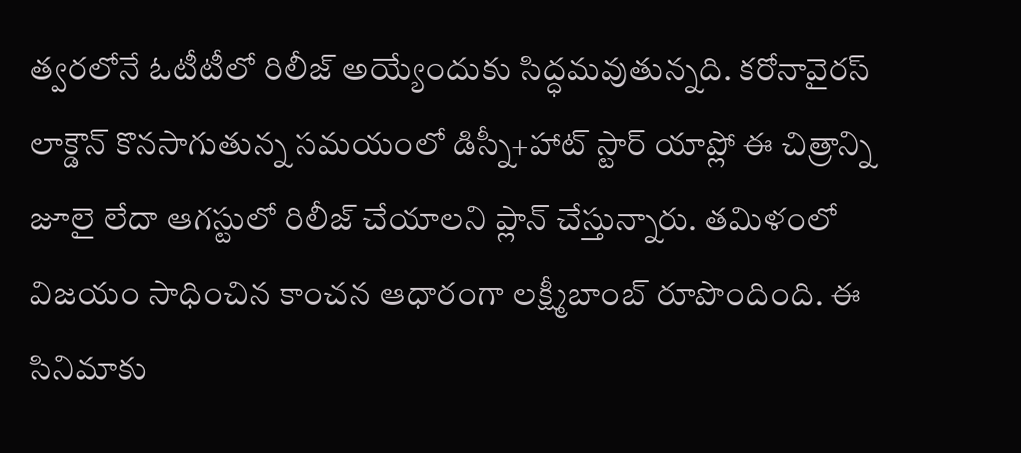త్వరలోనే ఓటీటీలో రిలీజ్ అయ్యేందుకు సిద్ధమవుతున్నది. కరోనావైరస్ లాక్డౌన్ కొనసాగుతున్న సమయంలో డిస్నీ+హాట్ స్టార్ యాప్లో ఈ చిత్రాన్ని జూలై లేదా ఆగస్టులో రిలీజ్ చేయాలని ప్లాన్ చేస్తున్నారు. తమిళంలో విజయం సాధించిన కాంచన ఆధారంగా లక్ష్మీబాంబ్ రూపొందింది. ఈ సినిమాకు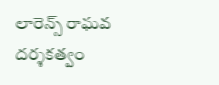లారెన్స్ రాఘవ దర్శకత్వం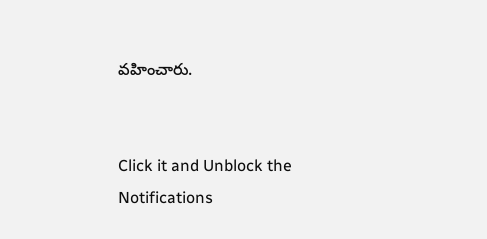వహించారు.


Click it and Unblock the Notifications